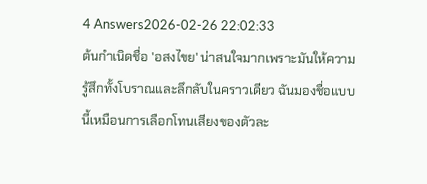4 Answers2026-02-26 22:02:33
ต้นกำเนิดชื่อ 'อสงไขย' น่าสนใจมากเพราะมันให้ความรู้สึกทั้งโบราณและลึกลับในคราวเดียว ฉันมองชื่อแบบนี้เหมือนการเลือกโทนเสียงของตัวละ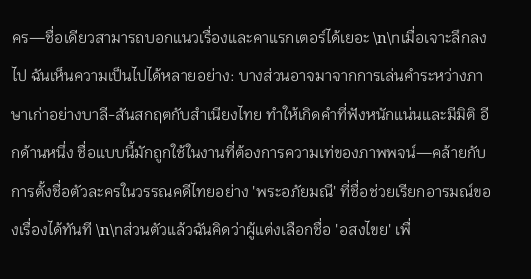คร—ชื่อเดียวสามารถบอกแนวเรื่องและคาแรกเตอร์ได้เยอะ \n\nเมื่อเจาะลึกลงไป ฉันเห็นความเป็นไปได้หลายอย่าง: บางส่วนอาจมาจากการเล่นคำระหว่างภาษาเก่าอย่างบาลี-สันสกฤตกับสำเนียงไทย ทำให้เกิดคำที่ฟังหนักแน่นและมีมิติ อีกด้านหนึ่ง ชื่อแบบนี้มักถูกใช้ในงานที่ต้องการความเท่ของภาพพจน์—คล้ายกับการตั้งชื่อตัวละครในวรรณคดีไทยอย่าง 'พระอภัยมณี' ที่ชื่อช่วยเรียกอารมณ์ของเรื่องได้ทันที \n\nส่วนตัวแล้วฉันคิดว่าผู้แต่งเลือกชื่อ 'อสงไขย' เพื่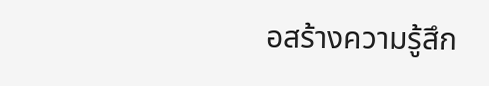อสร้างความรู้สึก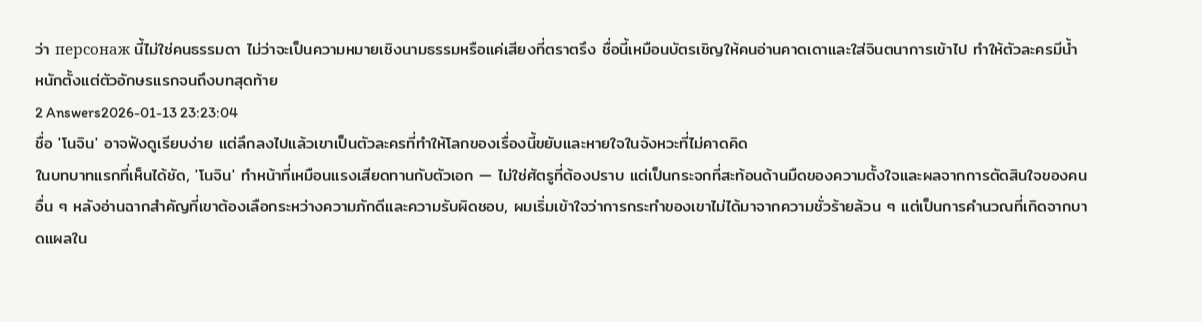ว่า персонаж นี้ไม่ใช่คนธรรมดา ไม่ว่าจะเป็นความหมายเชิงนามธรรมหรือแค่เสียงที่ตราตรึง ชื่อนี้เหมือนบัตรเชิญให้คนอ่านคาดเดาและใส่จินตนาการเข้าไป ทำให้ตัวละครมีน้ำหนักตั้งแต่ตัวอักษรแรกจนถึงบทสุดท้าย
2 Answers2026-01-13 23:23:04
ชื่อ 'โนจิน' อาจฟังดูเรียบง่าย แต่ลึกลงไปแล้วเขาเป็นตัวละครที่ทำให้โลกของเรื่องนี้ขยับและหายใจในจังหวะที่ไม่คาดคิด
ในบทบาทแรกที่เห็นได้ชัด, 'โนจิน' ทำหน้าที่เหมือนแรงเสียดทานกับตัวเอก — ไม่ใช่ศัตรูที่ต้องปราบ แต่เป็นกระจกที่สะท้อนด้านมืดของความตั้งใจและผลจากการตัดสินใจของคนอื่น ๆ หลังอ่านฉากสำคัญที่เขาต้องเลือกระหว่างความภักดีและความรับผิดชอบ, ผมเริ่มเข้าใจว่าการกระทำของเขาไม่ได้มาจากความชั่วร้ายล้วน ๆ แต่เป็นการคำนวณที่เกิดจากบาดแผลใน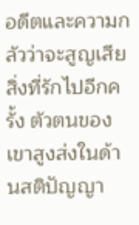อดีตและความกลัวว่าจะสูญเสียสิ่งที่รักไปอีกครั้ง ตัวตนของเขาสูงส่งในด้านสติปัญญา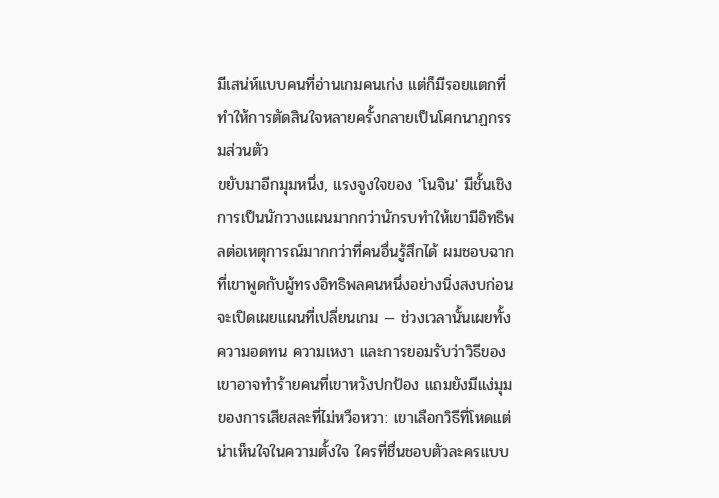มีเสน่ห์แบบคนที่อ่านเกมคนเก่ง แต่ก็มีรอยแตกที่ทำให้การตัดสินใจหลายครั้งกลายเป็นโศกนาฏกรรมส่วนตัว
ขยับมาอีกมุมหนึ่ง, แรงจูงใจของ 'โนจิน' มีชั้นเชิง การเป็นนักวางแผนมากกว่านักรบทำให้เขามีอิทธิพลต่อเหตุการณ์มากกว่าที่คนอื่นรู้สึกได้ ผมชอบฉากที่เขาพูดกับผู้ทรงอิทธิพลคนหนึ่งอย่างนิ่งสงบก่อนจะเปิดเผยแผนที่เปลี่ยนเกม — ช่วงเวลานั้นเผยทั้งความอดทน ความเหงา และการยอมรับว่าวิธีของเขาอาจทำร้ายคนที่เขาหวังปกป้อง แถมยังมีแง่มุมของการเสียสละที่ไม่หวือหวา: เขาเลือกวิธีที่โหดแต่น่าเห็นใจในความตั้งใจ ใครที่ชื่นชอบตัวละครแบบ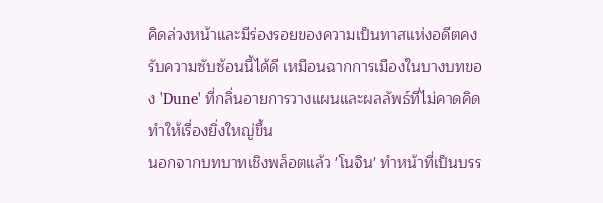คิดล่วงหน้าและมีร่องรอยของความเป็นทาสแห่งอดีตคงรับความซับซ้อนนี้ได้ดี เหมือนฉากการเมืองในบางบทของ 'Dune' ที่กลิ่นอายการวางแผนและผลลัพธ์ที่ไม่คาดคิดทำให้เรื่องยิ่งใหญ่ขึ้น
นอกจากบทบาทเชิงพล็อตแล้ว 'โนจิน' ทำหน้าที่เป็นบรร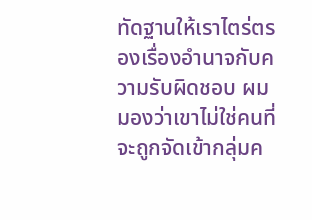ทัดฐานให้เราไตร่ตรองเรื่องอำนาจกับความรับผิดชอบ ผมมองว่าเขาไม่ใช่คนที่จะถูกจัดเข้ากลุ่มค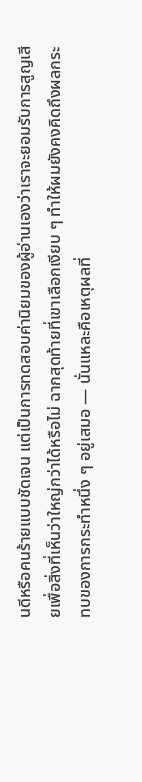นดีหรือคนร้ายแบบชัดเจน แต่เป็นการทดสอบค่านิยมของผู้อ่านเองว่าเราจะยอมรับการสูญเสียเพื่อสิ่งที่เห็นว่าใหญ่กว่าได้หรือไม่ ฉากสุดท้ายที่เขาเลือกเงียบ ๆ ทำให้ผมยังคงคิดถึงผลกระทบของการกระทำหนึ่ง ๆ อยู่เสมอ — นั่นแหละคือเหตุผลที่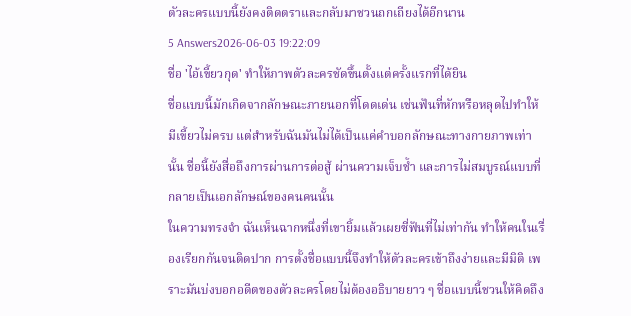ตัวละครแบบนี้ยังคงติดตราและกลับมาชวนถกเถียงได้อีกนาน
5 Answers2026-06-03 19:22:09
ชื่อ 'ไอ้เขี้ยวกุด' ทำให้ภาพตัวละครชัดขึ้นตั้งแต่ครั้งแรกที่ได้ยิน
ชื่อแบบนี้มักเกิดจากลักษณะภายนอกที่โดดเด่น เช่นฟันที่หักหรือหลุดไปทำให้มีเขี้ยวไม่ครบ แต่สำหรับฉันมันไม่ได้เป็นแค่คำบอกลักษณะทางกายภาพเท่านั้น ชื่อนี้ยังสื่อถึงการผ่านการต่อสู้ ผ่านความเจ็บช้ำ และการไม่สมบูรณ์แบบที่กลายเป็นเอกลักษณ์ของคนคนนั้น
ในความทรงจำ ฉันเห็นฉากหนึ่งที่เขายิ้มแล้วเผยซี่ฟันที่ไม่เท่ากัน ทำให้คนในเรื่องเรียกกันจนติดปาก การตั้งชื่อแบบนี้จึงทำให้ตัวละครเข้าถึงง่ายและมีมิติ เพราะมันบ่งบอกอดีตของตัวละครโดยไม่ต้องอธิบายยาว ๆ ชื่อแบบนี้ชวนให้คิดถึง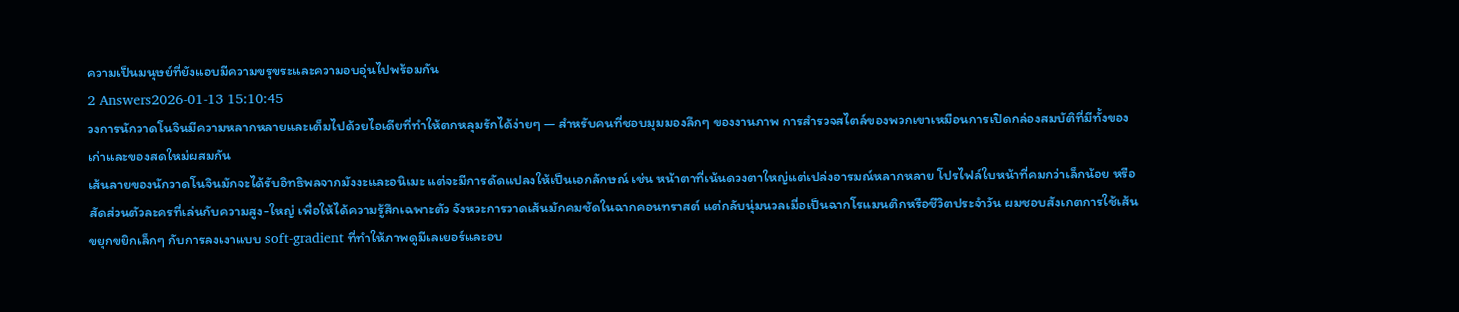ความเป็นมนุษย์ที่ยังแอบมีความขรุขระและความอบอุ่นไปพร้อมกัน
2 Answers2026-01-13 15:10:45
วงการนักวาดโนจินมีความหลากหลายและเต็มไปด้วยไอเดียที่ทำให้ตกหลุมรักได้ง่ายๆ — สำหรับคนที่ชอบมุมมองลึกๆ ของงานภาพ การสำรวจสไตล์ของพวกเขาเหมือนการเปิดกล่องสมบัติที่มีทั้งของเก่าและของสดใหม่ผสมกัน
เส้นลายของนักวาดโนจินมักจะได้รับอิทธิพลจากมังงะและอนิเมะ แต่จะมีการดัดแปลงให้เป็นเอกลักษณ์ เช่น หน้าตาที่เน้นดวงตาใหญ่แต่เปล่งอารมณ์หลากหลาย โปรไฟล์ใบหน้าที่คมกว่าเล็กน้อย หรือสัดส่วนตัวละครที่เล่นกับความสูง-ใหญ่ เพื่อให้ได้ความรู้สึกเฉพาะตัว จังหวะการวาดเส้นมักคมชัดในฉากคอนทราสต์ แต่กลับนุ่มนวลเมื่อเป็นฉากโรแมนติกหรือชีวิตประจำวัน ผมชอบสังเกตการใช้เส้นขยุกขยิกเล็กๆ กับการลงเงาแบบ soft-gradient ที่ทำให้ภาพดูมีเลเยอร์และอบ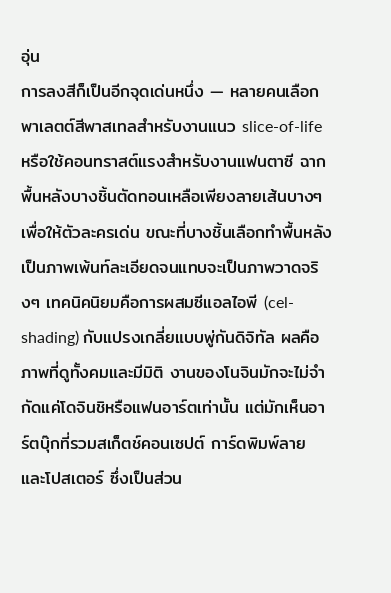อุ่น
การลงสีก็เป็นอีกจุดเด่นหนึ่ง — หลายคนเลือกพาเลตต์สีพาสเทลสำหรับงานแนว slice-of-life หรือใช้คอนทราสต์แรงสำหรับงานแฟนตาซี ฉากพื้นหลังบางชิ้นตัดทอนเหลือเพียงลายเส้นบางๆ เพื่อให้ตัวละครเด่น ขณะที่บางชิ้นเลือกทำพื้นหลังเป็นภาพเพ้นท์ละเอียดจนแทบจะเป็นภาพวาดจริงๆ เทคนิคนิยมคือการผสมซีแอลไอพี (cel-shading) กับแปรงเกลี่ยแบบพู่กันดิจิทัล ผลคือภาพที่ดูทั้งคมและมีมิติ งานของโนจินมักจะไม่จำกัดแค่โดจินชิหรือแฟนอาร์ตเท่านั้น แต่มักเห็นอาร์ตบุ๊กที่รวมสเก็ตช์คอนเซปต์ การ์ดพิมพ์ลาย และโปสเตอร์ ซึ่งเป็นส่วน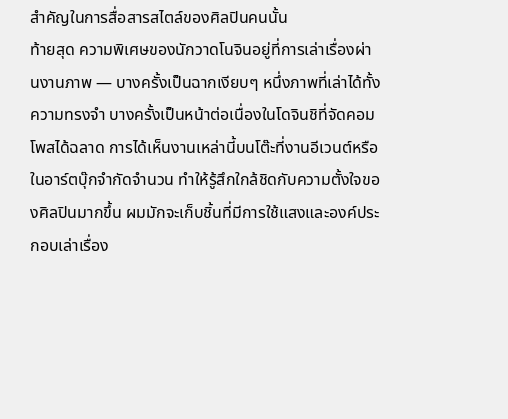สำคัญในการสื่อสารสไตล์ของศิลปินคนนั้น
ท้ายสุด ความพิเศษของนักวาดโนจินอยู่ที่การเล่าเรื่องผ่านงานภาพ — บางครั้งเป็นฉากเงียบๆ หนึ่งภาพที่เล่าได้ทั้งความทรงจำ บางครั้งเป็นหน้าต่อเนื่องในโดจินชิที่จัดคอมโพสได้ฉลาด การได้เห็นงานเหล่านี้บนโต๊ะที่งานอีเวนต์หรือในอาร์ตบุ๊กจำกัดจำนวน ทำให้รู้สึกใกล้ชิดกับความตั้งใจของศิลปินมากขึ้น ผมมักจะเก็บชิ้นที่มีการใช้แสงและองค์ประกอบเล่าเรื่อง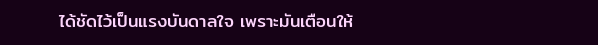ได้ชัดไว้เป็นแรงบันดาลใจ เพราะมันเตือนให้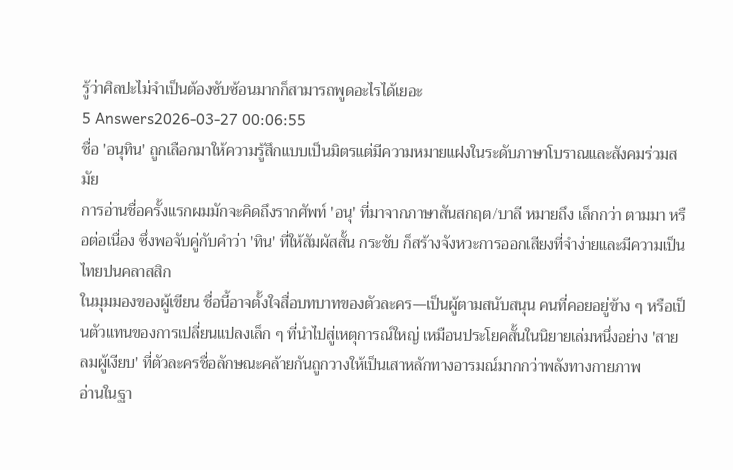รู้ว่าศิลปะไม่จำเป็นต้องซับซ้อนมากก็สามารถพูดอะไรได้เยอะ
5 Answers2026-03-27 00:06:55
ชื่อ 'อนุทิน' ถูกเลือกมาให้ความรู้สึกแบบเป็นมิตรแต่มีความหมายแฝงในระดับภาษาโบราณและสังคมร่วมสมัย
การอ่านชื่อครั้งแรกผมมักจะคิดถึงรากศัพท์ 'อนุ' ที่มาจากภาษาสันสกฤต/บาลี หมายถึง เล็กกว่า ตามมา หรือต่อเนื่อง ซึ่งพอจับคู่กับคำว่า 'ทิน' ที่ให้สัมผัสสั้น กระชับ ก็สร้างจังหวะการออกเสียงที่จำง่ายและมีความเป็นไทยปนคลาสสิก
ในมุมมองของผู้เขียน ชื่อนี้อาจตั้งใจสื่อบทบาทของตัวละคร—เป็นผู้ตามสนับสนุน คนที่คอยอยู่ข้าง ๆ หรือเป็นตัวแทนของการเปลี่ยนแปลงเล็ก ๆ ที่นำไปสู่เหตุการณ์ใหญ่ เหมือนประโยคสั้นในนิยายเล่มหนึ่งอย่าง 'สายลมผู้เงียบ' ที่ตัวละครชื่อลักษณะคล้ายกันถูกวางให้เป็นเสาหลักทางอารมณ์มากกว่าพลังทางกายภาพ
อ่านในฐา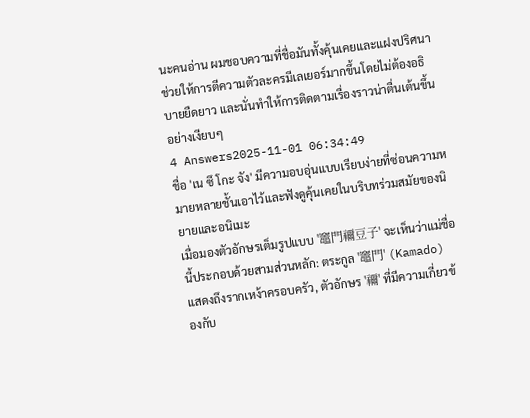นะคนอ่าน ผมชอบความที่ชื่อมันทั้งคุ้นเคยและแฝงปริศนา ช่วยให้การตีความตัวละครมีเลเยอร์มากขึ้นโดยไม่ต้องอธิบายยืดยาว และนั่นทำให้การติดตามเรื่องราวน่าตื่นเต้นขึ้นอย่างเงียบๆ
4 Answers2025-11-01 06:34:49
ชื่อ 'เน ซึ โกะ จัง' มีความอบอุ่นแบบเรียบง่ายที่ซ่อนความหมายหลายชั้นเอาไว้และฟังดูคุ้นเคยในบริบทร่วมสมัยของนิยายและอนิเมะ
เมื่อมองตัวอักษรเต็มรูปแบบ '竈門禰豆子' จะเห็นว่าแม่ชื่อนี้ประกอบด้วยสามส่วนหลัก: ตระกูล '竈門' (Kamado) แสดงถึงรากเหง้าครอบครัว, ตัวอักษร '禰' ที่มีความเกี่ยวข้องกับ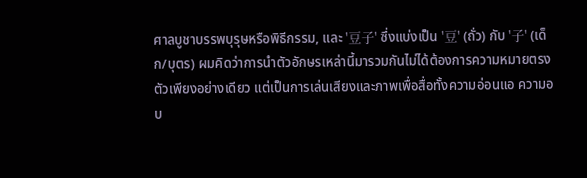ศาลบูชาบรรพบุรุษหรือพิธีกรรม, และ '豆子' ซึ่งแบ่งเป็น '豆' (ถั่ว) กับ '子' (เด็ก/บุตร) ผมคิดว่าการนำตัวอักษรเหล่านี้มารวมกันไม่ได้ต้องการความหมายตรงตัวเพียงอย่างเดียว แต่เป็นการเล่นเสียงและภาพเพื่อสื่อทั้งความอ่อนแอ ความอบ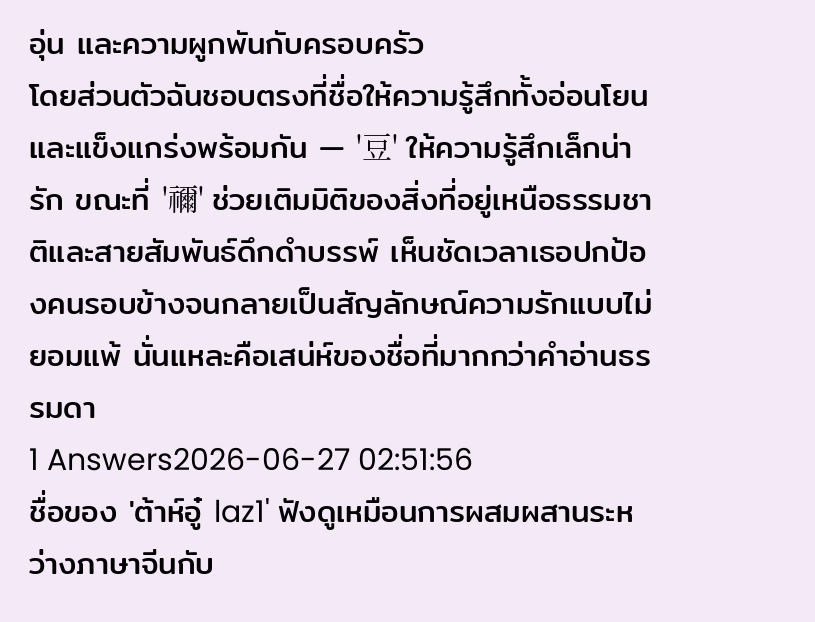อุ่น และความผูกพันกับครอบครัว
โดยส่วนตัวฉันชอบตรงที่ชื่อให้ความรู้สึกทั้งอ่อนโยนและแข็งแกร่งพร้อมกัน — '豆' ให้ความรู้สึกเล็กน่ารัก ขณะที่ '禰' ช่วยเติมมิติของสิ่งที่อยู่เหนือธรรมชาติและสายสัมพันธ์ดึกดำบรรพ์ เห็นชัดเวลาเธอปกป้องคนรอบข้างจนกลายเป็นสัญลักษณ์ความรักแบบไม่ยอมแพ้ นั่นแหละคือเสน่ห์ของชื่อที่มากกว่าคำอ่านธรรมดา
1 Answers2026-06-27 02:51:56
ชื่อของ 'ต้าห์อู๋ laz1' ฟังดูเหมือนการผสมผสานระหว่างภาษาจีนกับ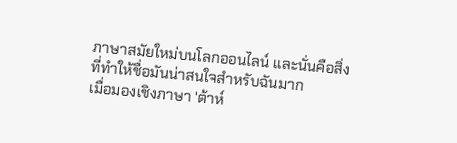ภาษาสมัยใหม่บนโลกออนไลน์ และนั่นคือสิ่งที่ทำให้ชื่อมันน่าสนใจสำหรับฉันมาก
เมื่อมองเชิงภาษา 'ต้าห์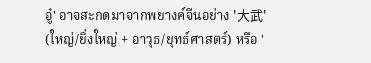อู๋' อาจสะกดมาจากพยางค์จีนอย่าง '大武' (ใหญ่/ยิ่งใหญ่ + อาวุธ/ยุทธ์ศาสตร์) หรือ '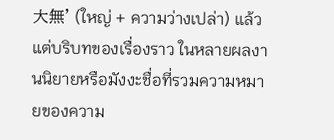大無' (ใหญ่ + ความว่างเปล่า) แล้วแต่บริบทของเรื่องราว ในหลายผลงานนิยายหรือมังงะชื่อที่รวมความหมายของความ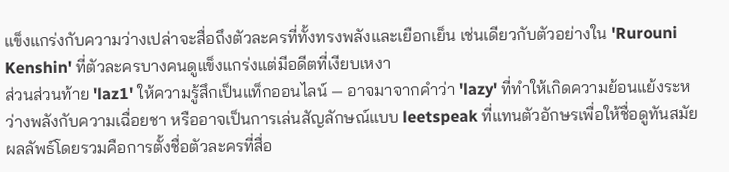แข็งแกร่งกับความว่างเปล่าจะสื่อถึงตัวละครที่ทั้งทรงพลังและเยือกเย็น เช่นเดียวกับตัวอย่างใน 'Rurouni Kenshin' ที่ตัวละครบางคนดูแข็งแกร่งแต่มีอดีตที่เงียบเหงา
ส่วนส่วนท้าย 'laz1' ให้ความรู้สึกเป็นแท็กออนไลน์ — อาจมาจากคำว่า 'lazy' ที่ทำให้เกิดความย้อนแย้งระหว่างพลังกับความเฉื่อยชา หรืออาจเป็นการเล่นสัญลักษณ์แบบ leetspeak ที่แทนตัวอักษรเพื่อให้ชื่อดูทันสมัย ผลลัพธ์โดยรวมคือการตั้งชื่อตัวละครที่สื่อ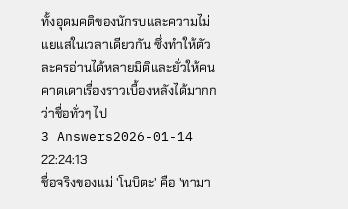ทั้งอุดมคติของนักรบและความไม่แยแสในเวลาเดียวกัน ซึ่งทำให้ตัวละครอ่านได้หลายมิติและยั่วให้คนคาดเดาเรื่องราวเบื้องหลังได้มากกว่าชื่อทั่วๆ ไป
3 Answers2026-01-14 22:24:13
ชื่อจริงของแม่ 'โนบิตะ' คือ 'ทามา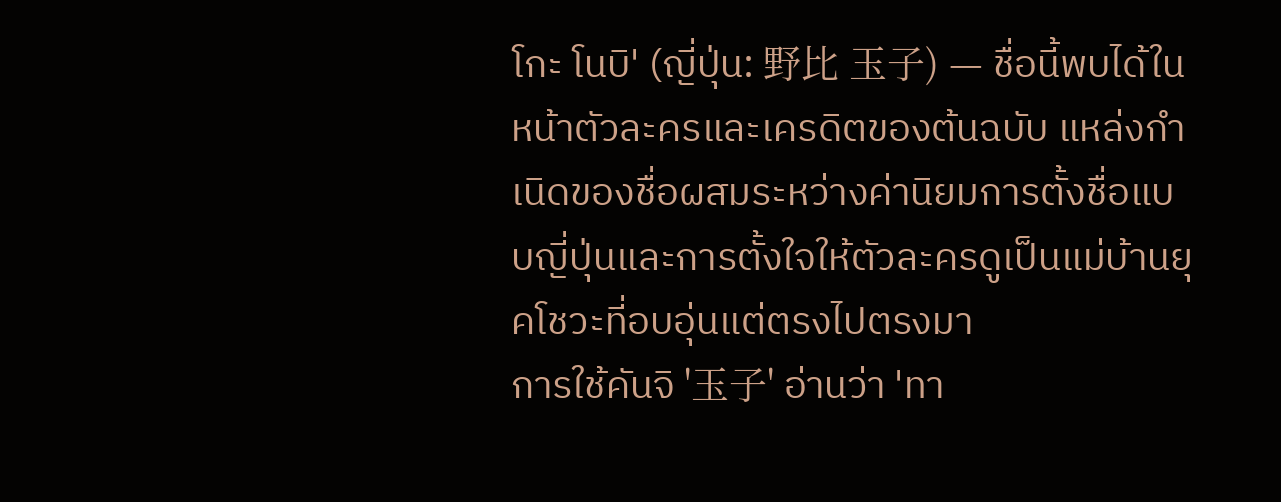โกะ โนบิ' (ญี่ปุ่น: 野比 玉子) — ชื่อนี้พบได้ในหน้าตัวละครและเครดิตของต้นฉบับ แหล่งกำเนิดของชื่อผสมระหว่างค่านิยมการตั้งชื่อแบบญี่ปุ่นและการตั้งใจให้ตัวละครดูเป็นแม่บ้านยุคโชวะที่อบอุ่นแต่ตรงไปตรงมา
การใช้คันจิ '玉子' อ่านว่า 'ทา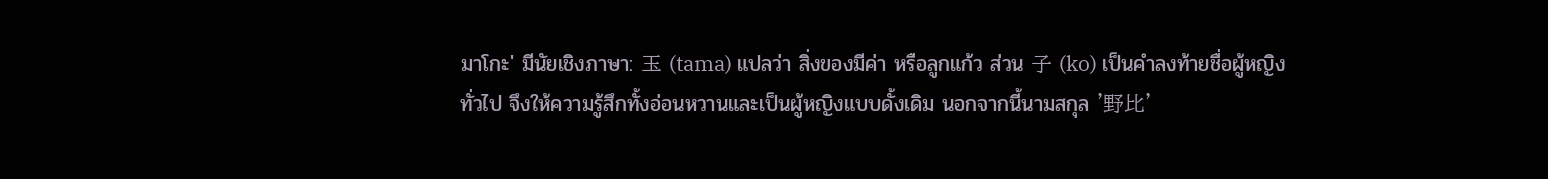มาโกะ' มีนัยเชิงภาษา: 玉 (tama) แปลว่า สิ่งของมีค่า หรือลูกแก้ว ส่วน 子 (ko) เป็นคำลงท้ายชื่อผู้หญิงทั่วไป จึงให้ความรู้สึกทั้งอ่อนหวานและเป็นผู้หญิงแบบดั้งเดิม นอกจากนี้นามสกุล '野比'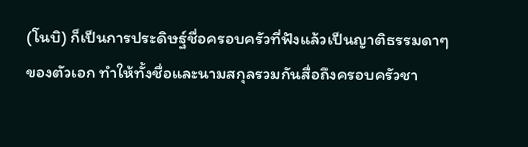(โนบิ) ก็เป็นการประดิษฐ์ชื่อครอบครัวที่ฟังแล้วเป็นญาติธรรมดาๆ ของตัวเอก ทำให้ทั้งชื่อและนามสกุลรวมกันสื่อถึงครอบครัวชา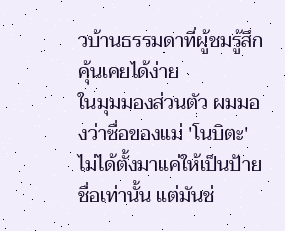วบ้านธรรมดาที่ผู้ชมรู้สึกคุ้นเคยได้ง่าย
ในมุมมองส่วนตัว ผมมองว่าชื่อของแม่ 'โนบิตะ' ไม่ได้ตั้งมาแค่ให้เป็นป้ายชื่อเท่านั้น แต่มันช่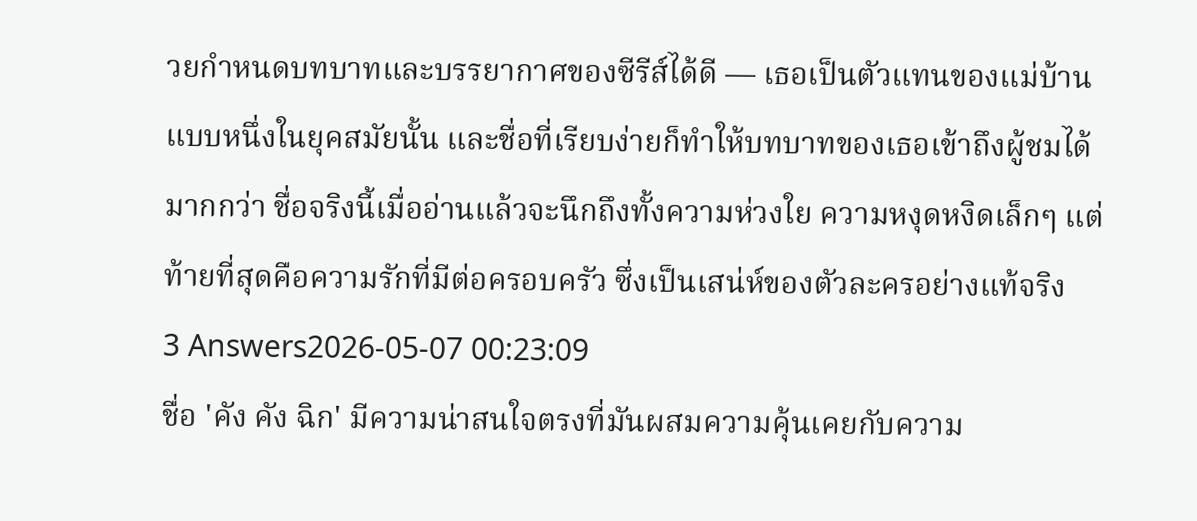วยกำหนดบทบาทและบรรยากาศของซีรีส์ได้ดี — เธอเป็นตัวแทนของแม่บ้านแบบหนึ่งในยุคสมัยนั้น และชื่อที่เรียบง่ายก็ทำให้บทบาทของเธอเข้าถึงผู้ชมได้มากกว่า ชื่อจริงนี้เมื่ออ่านแล้วจะนึกถึงทั้งความห่วงใย ความหงุดหงิดเล็กๆ แต่ท้ายที่สุดคือความรักที่มีต่อครอบครัว ซึ่งเป็นเสน่ห์ของตัวละครอย่างแท้จริง
3 Answers2026-05-07 00:23:09
ชื่อ 'คัง คัง ฉิก' มีความน่าสนใจตรงที่มันผสมความคุ้นเคยกับความ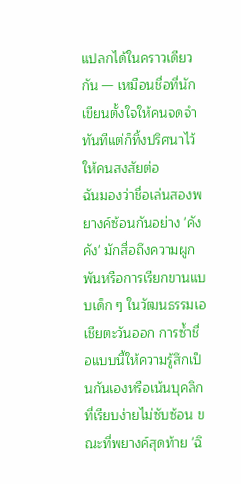แปลกได้ในคราวเดียวกัน — เหมือนชื่อที่นักเขียนตั้งใจให้คนจดจำทันทีแต่ก็ทิ้งปริศนาไว้ให้คนสงสัยต่อ
ฉันมองว่าชื่อเล่นสองพยางค์ซ้อนกันอย่าง 'คัง คัง' มักสื่อถึงความผูกพันหรือการเรียกขานแบบเด็ก ๆ ในวัฒนธรรมเอเชียตะวันออก การซ้ำชื่อแบบนี้ให้ความรู้สึกเป็นกันเองหรือเน้นบุคลิกที่เรียบง่ายไม่ซับซ้อน ขณะที่พยางค์สุดท้าย 'ฉิ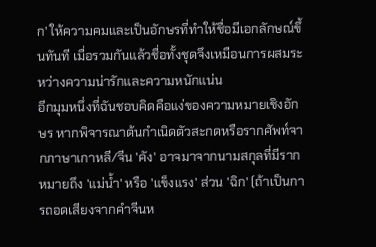ก' ให้ความคมและเป็นอักษรที่ทำให้ชื่อมีเอกลักษณ์ขึ้นทันที เมื่อรวมกันแล้วชื่อทั้งชุดจึงเหมือนการผสมระหว่างความน่ารักและความหนักแน่น
อีกมุมหนึ่งที่ฉันชอบคิดคือแง่ของความหมายเชิงอักษร หากพิจารณาต้นกำเนิดตัวสะกดหรือรากศัพท์จากภาษาเกาหลี/จีน 'คัง' อาจมาจากนามสกุลที่มีรากหมายถึง 'แม่น้ำ' หรือ 'แข็งแรง' ส่วน 'ฉิก' (ถ้าเป็นการถอดเสียงจากคำจีนห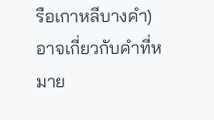รือเกาหลีบางคำ) อาจเกี่ยวกับคำที่หมาย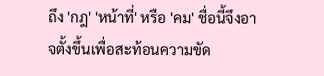ถึง 'กฎ' 'หน้าที่' หรือ 'คม' ชื่อนี้จึงอาจตั้งขึ้นเพื่อสะท้อนความขัด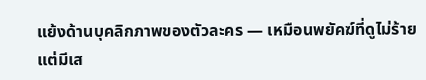แย้งด้านบุคลิกภาพของตัวละคร — เหมือนพยัคฆ์ที่ดูไม่ร้ายแต่มีเส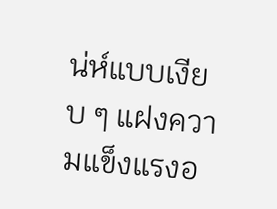น่ห์แบบเงียบ ๆ แฝงความแข็งแรงอ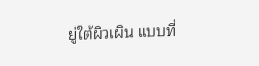ยู่ใต้ผิวเผิน แบบที่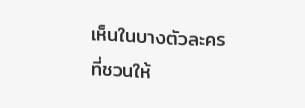เห็นในบางตัวละครที่ชวนให้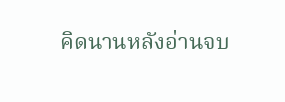คิดนานหลังอ่านจบ